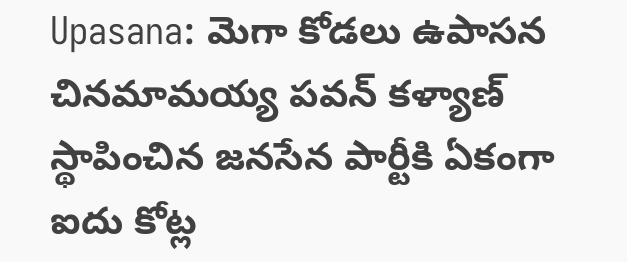Upasana: మెగా కోడలు ఉపాసన చినమామయ్య పవన్ కళ్యాణ్ స్థాపించిన జనసేన పార్టీకి ఏకంగా ఐదు కోట్ల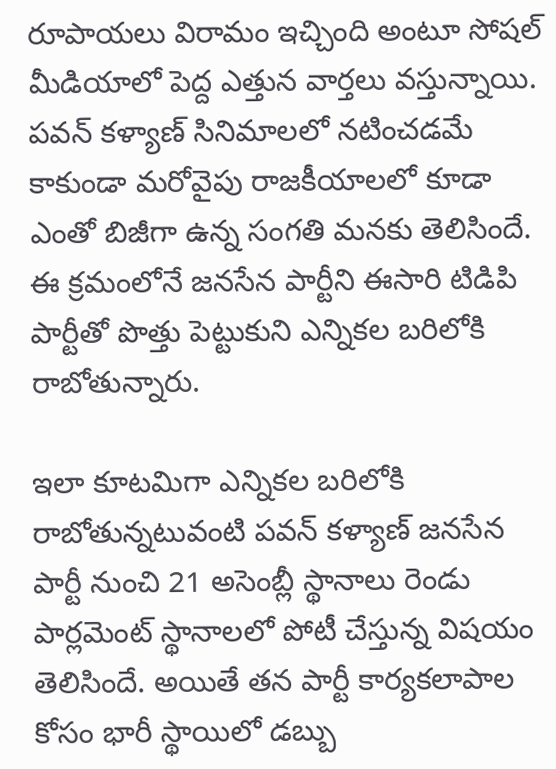రూపాయలు విరామం ఇచ్చింది అంటూ సోషల్ మీడియాలో పెద్ద ఎత్తున వార్తలు వస్తున్నాయి. పవన్ కళ్యాణ్ సినిమాలలో నటించడమే కాకుండా మరోవైపు రాజకీయాలలో కూడా ఎంతో బిజీగా ఉన్న సంగతి మనకు తెలిసిందే. ఈ క్రమంలోనే జనసేన పార్టీని ఈసారి టిడిపి పార్టీతో పొత్తు పెట్టుకుని ఎన్నికల బరిలోకి రాబోతున్నారు.

ఇలా కూటమిగా ఎన్నికల బరిలోకి రాబోతున్నటువంటి పవన్ కళ్యాణ్ జనసేన పార్టీ నుంచి 21 అసెంబ్లీ స్థానాలు రెండు పార్లమెంట్ స్థానాలలో పోటీ చేస్తున్న విషయం తెలిసిందే. అయితే తన పార్టీ కార్యకలాపాల కోసం భారీ స్థాయిలో డబ్బు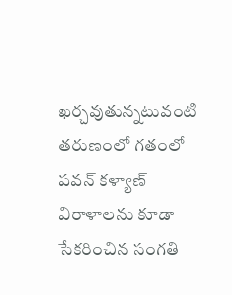ఖర్చవుతున్నటువంటి తరుణంలో గతంలో పవన్ కళ్యాణ్ విరాళాలను కూడా సేకరించిన సంగతి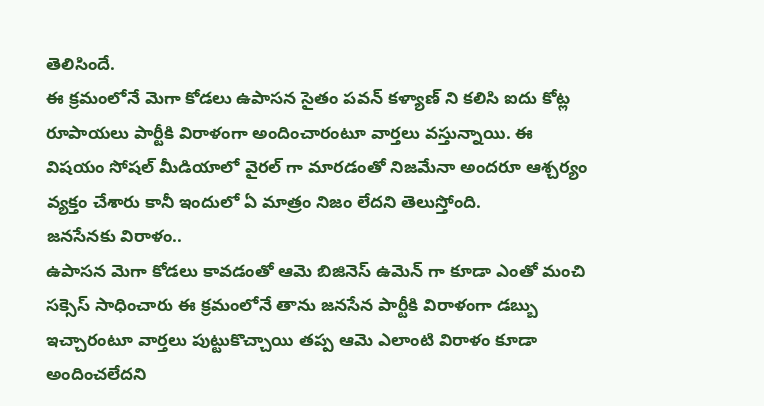తెలిసిందే.
ఈ క్రమంలోనే మెగా కోడలు ఉపాసన సైతం పవన్ కళ్యాణ్ ని కలిసి ఐదు కోట్ల రూపాయలు పార్టీకి విరాళంగా అందించారంటూ వార్తలు వస్తున్నాయి. ఈ విషయం సోషల్ మీడియాలో వైరల్ గా మారడంతో నిజమేనా అందరూ ఆశ్చర్యం వ్యక్తం చేశారు కానీ ఇందులో ఏ మాత్రం నిజం లేదని తెలుస్తోంది.
జనసేనకు విరాళం..
ఉపాసన మెగా కోడలు కావడంతో ఆమె బిజినెస్ ఉమెన్ గా కూడా ఎంతో మంచి సక్సెస్ సాధించారు ఈ క్రమంలోనే తాను జనసేన పార్టీకి విరాళంగా డబ్బు ఇచ్చారంటూ వార్తలు పుట్టుకొచ్చాయి తప్ప ఆమె ఎలాంటి విరాళం కూడా అందించలేదని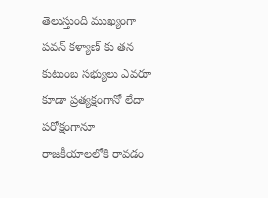తెలుస్తుంది ముఖ్యంగా పవన్ కళ్యాణ్ కు తన కుటుంబ సభ్యులు ఎవరూ కూడా ప్రత్యక్షంగానో లేదా పరోక్షంగానూ రాజకీయాలలోకి రావడం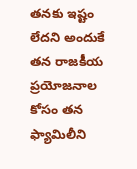తనకు ఇష్టం లేదని అందుకే తన రాజకీయ ప్రయోజనాల కోసం తన ఫ్యామిలీని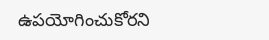ఉపయోగించుకోరని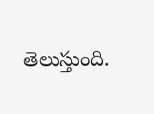తెలుస్తుంది.